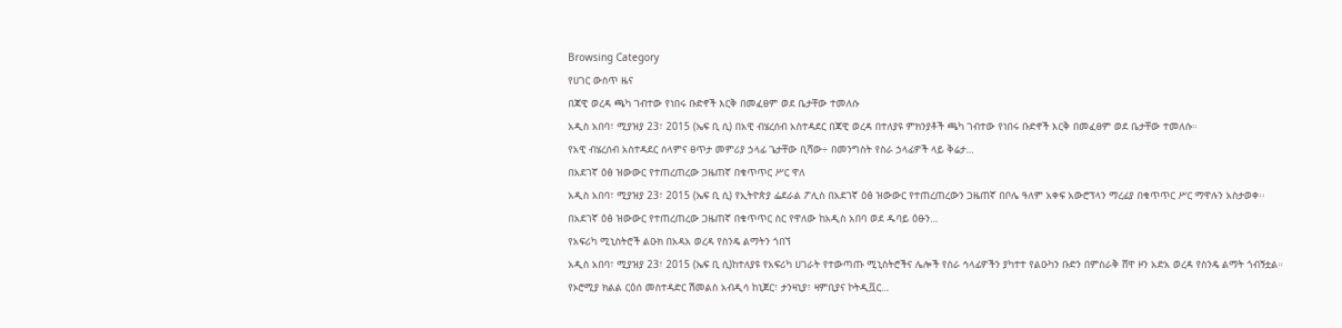Browsing Category
የሀገር ውስጥ ዜና
በጃዊ ወረዳ ጫካ ገብተው የነበሩ ቡድኖች እርቅ በመፈፀም ወደ ቤታቸው ተመለሱ
አዲስ አበባ፣ ሚያዝያ 23፣ 2015 (ኤፍ ቢ ሲ) በአዊ ብሄረሰብ አስተዳደር በጃዊ ወረዳ በተለያዩ ምክንያቶች ጫካ ገብተው የነበሩ ቡድኖች እርቅ በመፈፀም ወደ ቤታቸው ተመለሱ።
የአዊ ብሄረሰብ አስተዳደር ሰላምና ፀጥታ መምሪያ ኃላፊ ጌታቸው ቢሻው÷ በመንግስት የስራ ኃላፊዎች ላይ ቅሬታ…
በአደገኛ ዕፅ ዝውውር የተጠረጠረው ጋዜጠኛ በቁጥጥር ሥር ዋለ
አዲስ አበባ፣ ሚያዝያ 23፣ 2015 (ኤፍ ቢ ሲ) የኢትዮጵያ ፌደራል ፖሊስ በአደገኛ ዕፅ ዝውውር የተጠረጠረውን ጋዜጠኛ በቦሌ ዓለም አቀፍ አውሮፕላን ማረፊያ በቁጥጥር ሥር ማዋሉን አስታወቀ፡፡
በአደገኛ ዕፅ ዝውውር የተጠረጠረው ጋዜጠኛ በቁጥጥር ስር የዋለው ከአዲስ አበባ ወደ ዱባይ ዕፁን…
የአፍሪካ ሚኒስትሮች ልዑክ በአዳአ ወረዳ የስንዴ ልማትን ጎበኘ
አዲስ አበባ፣ ሚያዝያ 23፣ 2015 (ኤፍ ቢ ሲ)ከተለያዩ የአፍሪካ ሀገራት የተውጣጡ ሚኒስትሮችና ሌሎች የስራ ኅላፊዎችን ያካተተ የልዑካን ቡድን በምስራቅ ሸዋ ዞን አድአ ወረዳ የስንዴ ልማት ጎብኝቷል።
የኦሮሚያ ክልል ርዕሰ መስተዳድር ሽመልስ አብዲሳ ከኒጀር፣ ታንዛኒያ፣ ዛምቢያና ኮትዲቯር…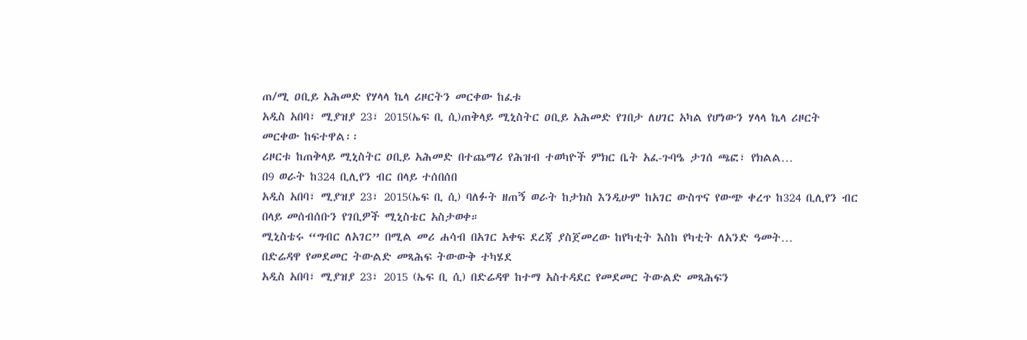ጠ/ሚ ዐቢይ አሕመድ የሃላላ ኬላ ሪዞርትን መርቀው ከፈቱ
አዲስ አበባ፣ ሚያዝያ 23፣ 2015(ኤፍ ቢ ሲ)ጠቅላይ ሚኒስትር ዐቢይ አሕመድ የገበታ ለሀገር አካል የሆነውን ሃላላ ኬላ ሪዞርት መርቀው ከፍተዋል፡፡
ሪዞርቱ ከጠቅላይ ሚኒስትር ዐቢይ አሕመድ በተጨማሪ የሕዝብ ተወካዮች ምክር ቤት አፈ-ጉባዔ ታገሰ ጫፎ፣ የክልል…
በ9 ወራት ከ324 ቢሊየን ብር በላይ ተሰበሰበ
አዲስ አበባ፣ ሚያዝያ 23፣ 2015(ኤፍ ቢ ሲ) ባለፉት ዘጠኝ ወራት ከታክስ እንዲሁም ከአገር ውስጥና የውጭ ቀረጥ ከ324 ቢሊየን ብር በላይ መሰብሰቡን የገቢዎች ሚኒስቴር አስታወቀ።
ሚኒስቴሩ “ግብር ለአገር” በሚል መሪ ሐሳብ በአገር አቀፍ ደረጃ ያስጀመረው ከየካቲት እስከ የካቲት ለአንድ ዓመት…
በድሬዳዋ የመደመር ትውልድ መጻሕፍ ትውውቅ ተካሄደ
አዲስ አበባ፣ ሚያዝያ 23፣ 2015 (ኤፍ ቢ ሲ) በድሬዳዋ ከተማ አስተዳደር የመደመር ትውልድ መጻሕፍን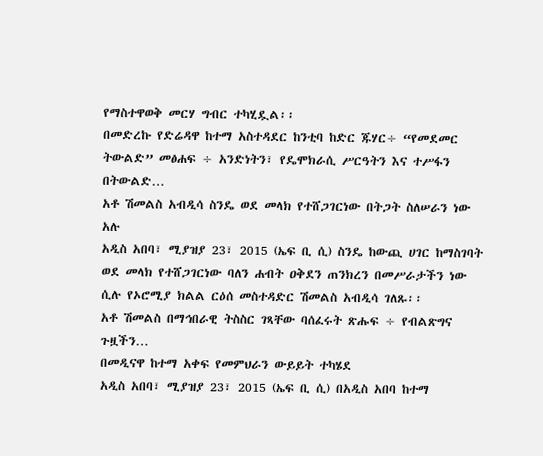የማስተዋወቅ መርሃ ግብር ተካሂዷል፡፡
በመድረኩ የድሬዳዋ ከተማ አስተዳደር ከንቲባ ከድር ጁሃር÷ “የመደመር ትውልድ” መፅሐፍ ÷ አንድነትን፣ የዴሞክራሲ ሥርዓትን እና ተሥፋን በትውልድ…
አቶ ሽመልስ አብዲሳ ስንዴ ወደ መላክ የተሸጋገርነው በትጋት ስለሠራን ነው አሉ
አዲስ አበባ፣ ሚያዝያ 23፣ 2015 (ኤፍ ቢ ሲ) ስንዴ ከውጪ ሀገር ከማስገባት ወደ መላክ የተሸጋገርነው ባለን ሐብት ዐቅደን ጠንክረን በመሥራታችን ነው ሲሉ የኦሮሚያ ክልል ርዕሰ መስተዳድር ሽመልስ አብዲሳ ገለጹ፡፡
አቶ ሽመልስ በማኅበራዊ ትስስር ገጻቸው ባሰፈሩት ጽሑፍ ÷ የብልጽግና ጉዟችን…
በመዲናዋ ከተማ አቀፍ የመምህራን ውይይት ተካሄደ
አዲስ አበባ፣ ሚያዝያ 23፣ 2015 (ኤፍ ቢ ሲ) በአዲስ አበባ ከተማ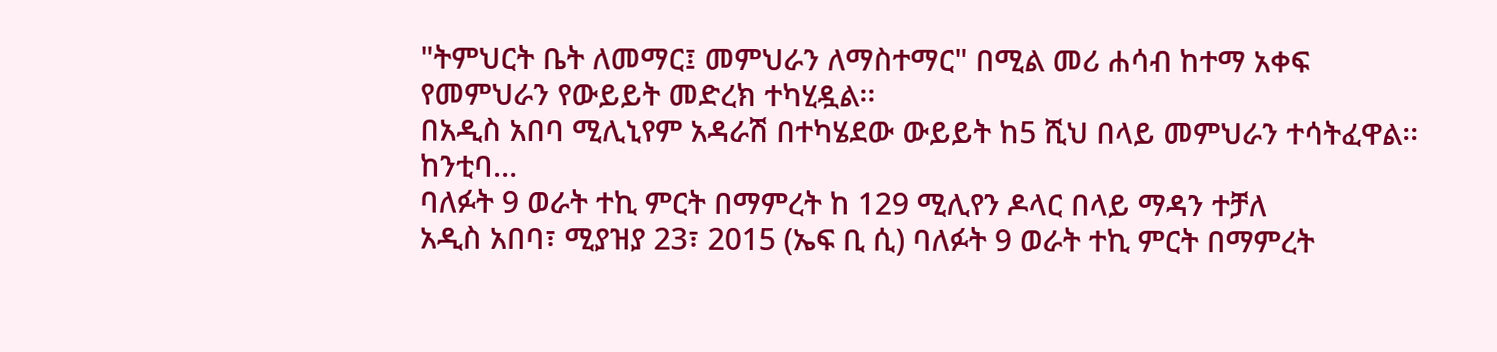"ትምህርት ቤት ለመማር፤ መምህራን ለማስተማር" በሚል መሪ ሐሳብ ከተማ አቀፍ የመምህራን የውይይት መድረክ ተካሂዷል፡፡
በአዲስ አበባ ሚሊኒየም አዳራሽ በተካሄደው ውይይት ከ5 ሺህ በላይ መምህራን ተሳትፈዋል፡፡
ከንቲባ…
ባለፉት 9 ወራት ተኪ ምርት በማምረት ከ 129 ሚሊየን ዶላር በላይ ማዳን ተቻለ
አዲስ አበባ፣ ሚያዝያ 23፣ 2015 (ኤፍ ቢ ሲ) ባለፉት 9 ወራት ተኪ ምርት በማምረት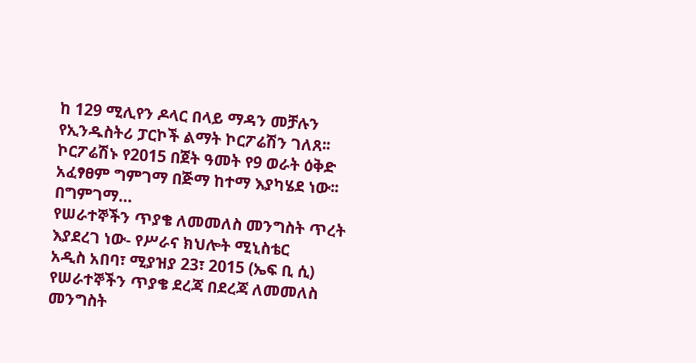ከ 129 ሚሊየን ዶላር በላይ ማዳን መቻሉን የኢንዱስትሪ ፓርኮች ልማት ኮርፖሬሽን ገለጸ፡፡
ኮርፖሬሽኑ የ2015 በጀት ዓመት የ9 ወራት ዕቅድ አፈፃፀም ግምገማ በጅማ ከተማ እያካሄደ ነው፡፡
በግምገማ…
የሠራተኞችን ጥያቄ ለመመለስ መንግስት ጥረት እያደረገ ነው- የሥራና ክህሎት ሚኒስቴር
አዲስ አበባ፣ ሚያዝያ 23፣ 2015 (ኤፍ ቢ ሲ) የሠራተኞችን ጥያቄ ደረጃ በደረጃ ለመመለስ መንግስት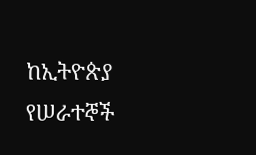ከኢትዮጵያ የሠራተኞች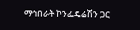ማኅበራት ኮንፌዴሬሽን ጋር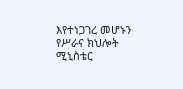እየተነጋገረ መሆኑን የሥራና ክህሎት ሚኒስቴር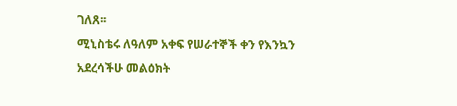ገለጸ፡፡
ሚኒስቴሩ ለዓለም አቀፍ የሠራተኞች ቀን የእንኳን አደረሳችሁ መልዕክት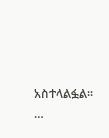አስተላልፏል፡፡…